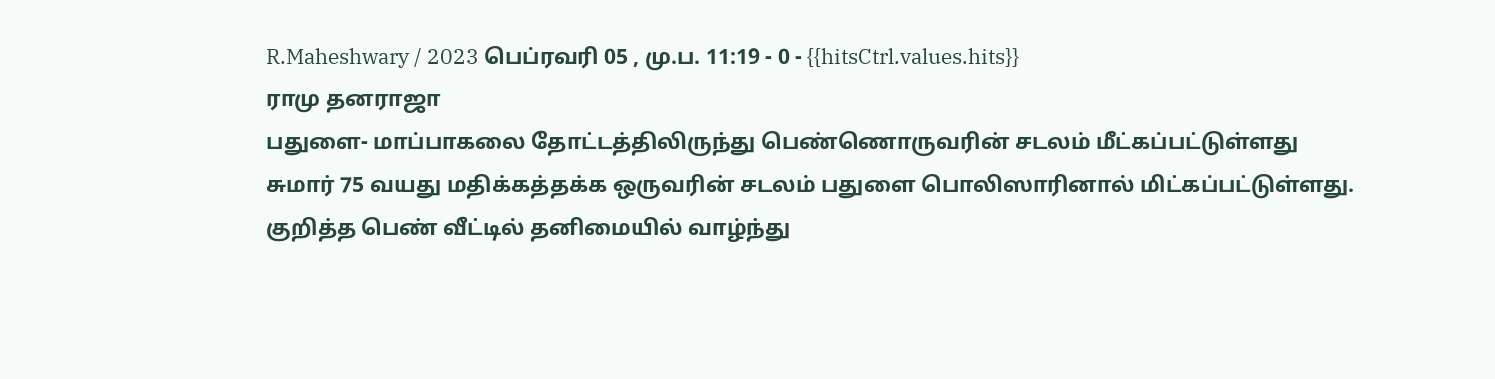R.Maheshwary / 2023 பெப்ரவரி 05 , மு.ப. 11:19 - 0 - {{hitsCtrl.values.hits}}
ராமு தனராஜா
பதுளை- மாப்பாகலை தோட்டத்திலிருந்து பெண்ணொருவரின் சடலம் மீட்கப்பட்டுள்ளது
சுமார் 75 வயது மதிக்கத்தக்க ஒருவரின் சடலம் பதுளை பொலிஸாரினால் மிட்கப்பட்டுள்ளது.
குறித்த பெண் வீட்டில் தனிமையில் வாழ்ந்து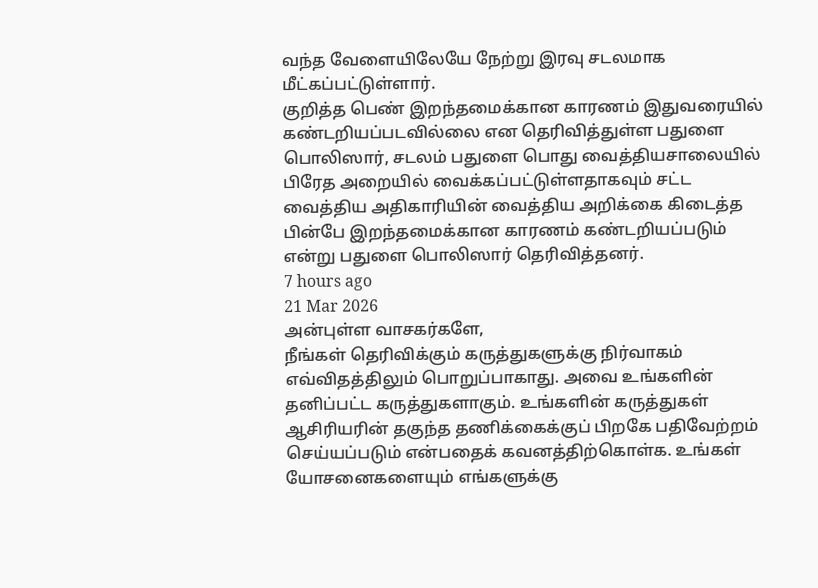வந்த வேளையிலேயே நேற்று இரவு சடலமாக மீட்கப்பட்டுள்ளார்.
குறித்த பெண் இறந்தமைக்கான காரணம் இதுவரையில் கண்டறியப்படவில்லை என தெரிவித்துள்ள பதுளை பொலிஸார், சடலம் பதுளை பொது வைத்தியசாலையில் பிரேத அறையில் வைக்கப்பட்டுள்ளதாகவும் சட்ட வைத்திய அதிகாரியின் வைத்திய அறிக்கை கிடைத்த பின்பே இறந்தமைக்கான காரணம் கண்டறியப்படும் என்று பதுளை பொலிஸார் தெரிவித்தனர்.
7 hours ago
21 Mar 2026
அன்புள்ள வாசகர்களே,
நீங்கள் தெரிவிக்கும் கருத்துகளுக்கு நிர்வாகம் எவ்விதத்திலும் பொறுப்பாகாது. அவை உங்களின் தனிப்பட்ட கருத்துகளாகும். உங்களின் கருத்துகள் ஆசிரியரின் தகுந்த தணிக்கைக்குப் பிறகே பதிவேற்றம் செய்யப்படும் என்பதைக் கவனத்திற்கொள்க. உங்கள் யோசனைகளையும் எங்களுக்கு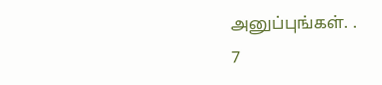அனுப்புங்கள். .
7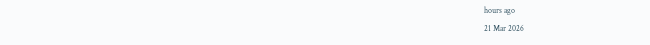hours ago
21 Mar 2026